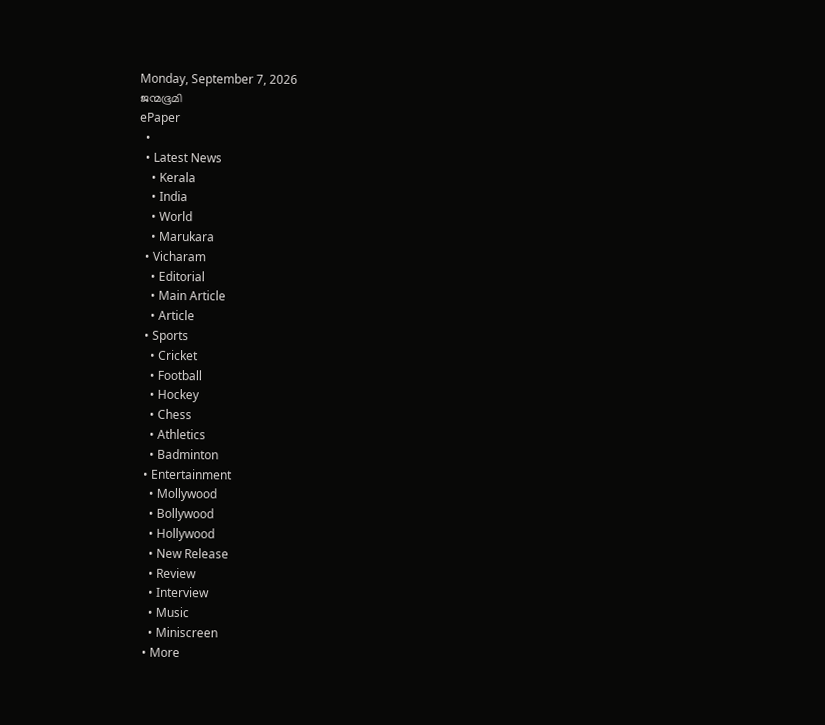Monday, September 7, 2026
ജന്മഭൂമി
ePaper
  •
  • Latest News
    • Kerala
    • India
    • World
    • Marukara
  • Vicharam
    • Editorial
    • Main Article
    • Article
  • Sports
    • Cricket
    • Football
    • Hockey
    • Chess
    • Athletics
    • Badminton
  • Entertainment
    • Mollywood
    • Bollywood
    • Hollywood
    • New Release
    • Review
    • Interview
    • Music
    • Miniscreen
  • More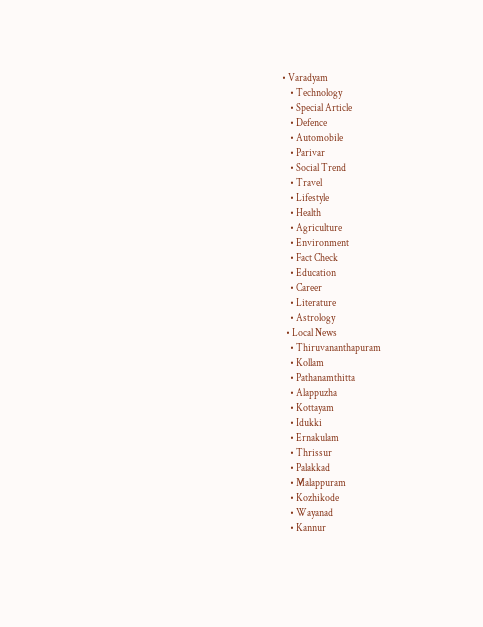• Varadyam
    • Technology
    • Special Article
    • Defence
    • Automobile
    • Parivar
    • Social Trend
    • Travel
    • Lifestyle
    • Health
    • Agriculture
    • Environment
    • Fact Check
    • Education
    • Career
    • Literature
    • Astrology
  • Local News
    • Thiruvananthapuram
    • Kollam
    • Pathanamthitta
    • Alappuzha
    • Kottayam
    • Idukki
    • Ernakulam
    • Thrissur
    • Palakkad
    • Malappuram
    • Kozhikode
    • Wayanad
    • Kannur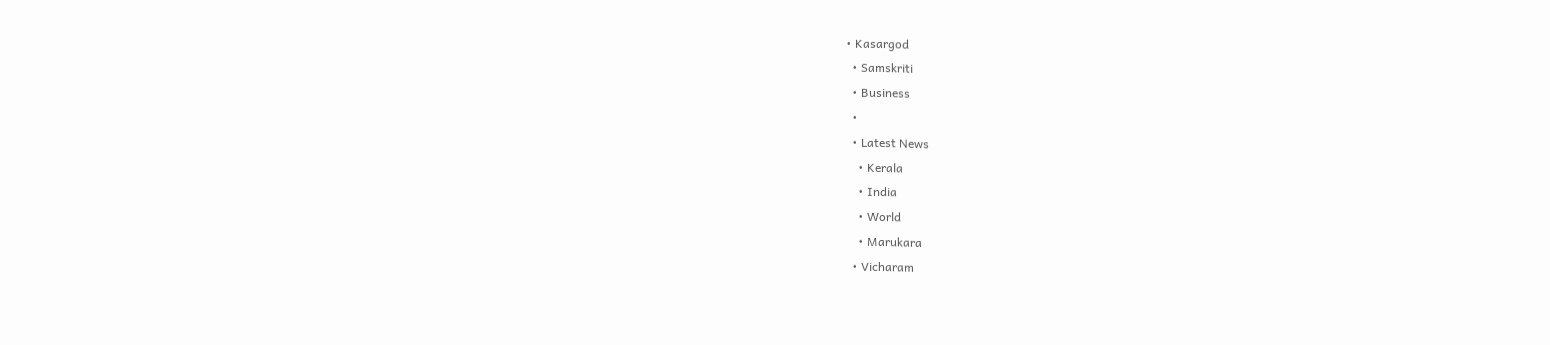• Kasargod
  • Samskriti
  • Business
  •
  • Latest News
    • Kerala
    • India
    • World
    • Marukara
  • Vicharam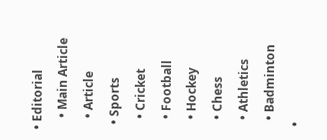• Editorial
    • Main Article
    • Article
  • Sports
    • Cricket
    • Football
    • Hockey
    • Chess
    • Athletics
    • Badminton
  •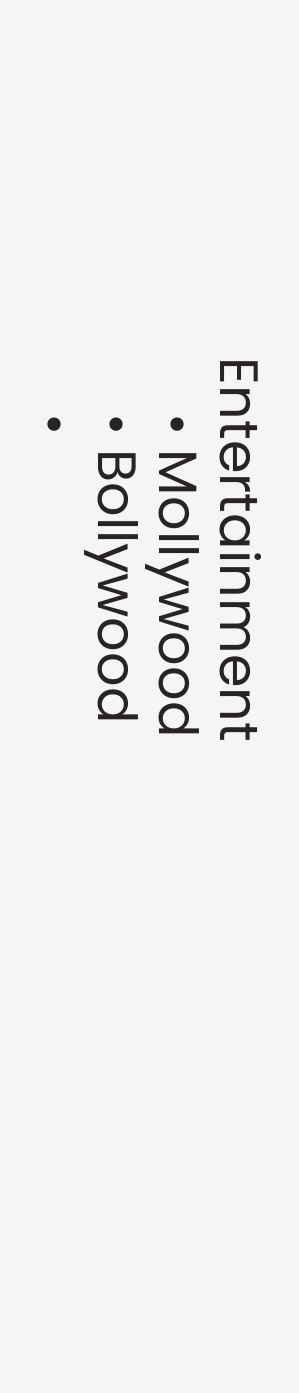Entertainment
    • Mollywood
    • Bollywood
    •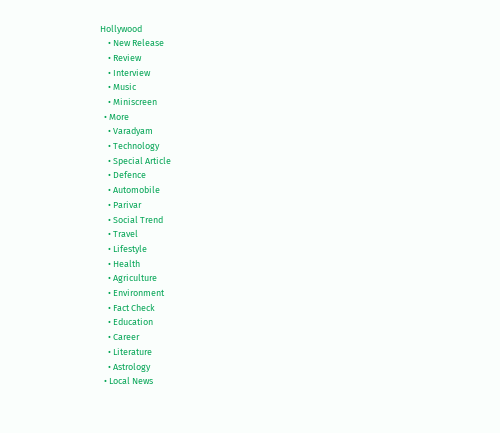Hollywood
    • New Release
    • Review
    • Interview
    • Music
    • Miniscreen
  • More
    • Varadyam
    • Technology
    • Special Article
    • Defence
    • Automobile
    • Parivar
    • Social Trend
    • Travel
    • Lifestyle
    • Health
    • Agriculture
    • Environment
    • Fact Check
    • Education
    • Career
    • Literature
    • Astrology
  • Local News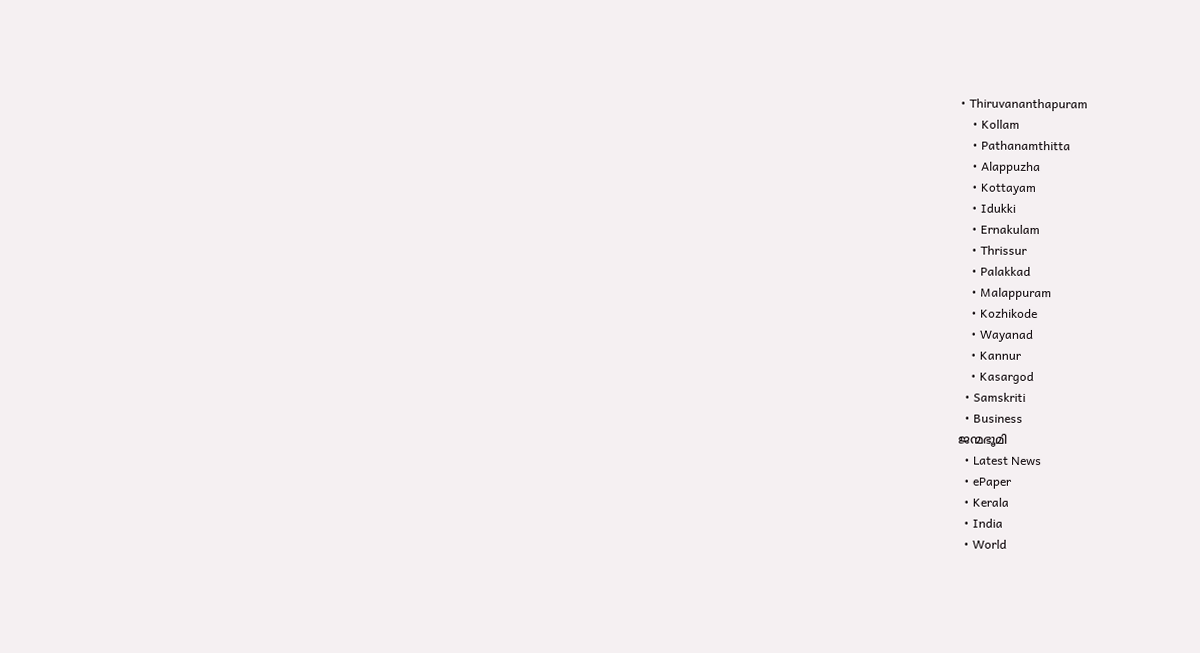• Thiruvananthapuram
    • Kollam
    • Pathanamthitta
    • Alappuzha
    • Kottayam
    • Idukki
    • Ernakulam
    • Thrissur
    • Palakkad
    • Malappuram
    • Kozhikode
    • Wayanad
    • Kannur
    • Kasargod
  • Samskriti
  • Business
ജന്മഭൂമി
  • Latest News
  • ePaper
  • Kerala
  • India
  • World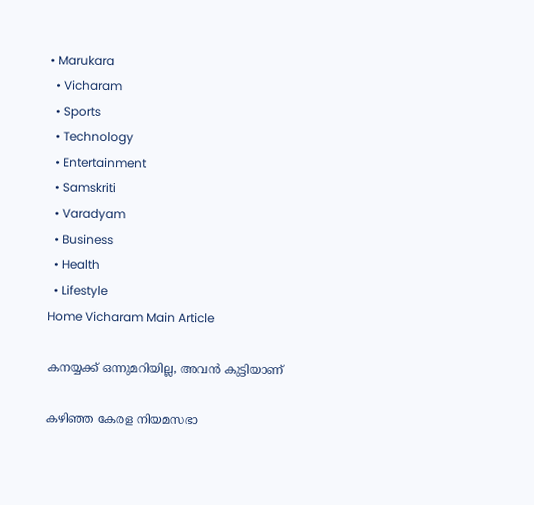• Marukara
  • Vicharam
  • Sports
  • Technology
  • Entertainment
  • Samskriti
  • Varadyam
  • Business
  • Health
  • Lifestyle
Home Vicharam Main Article

കനയ്യക്ക് ഒന്നുമറിയില്ല, അവന്‍ കുട്ടിയാണ്

കഴിഞ്ഞ കേരള നിയമസഭാ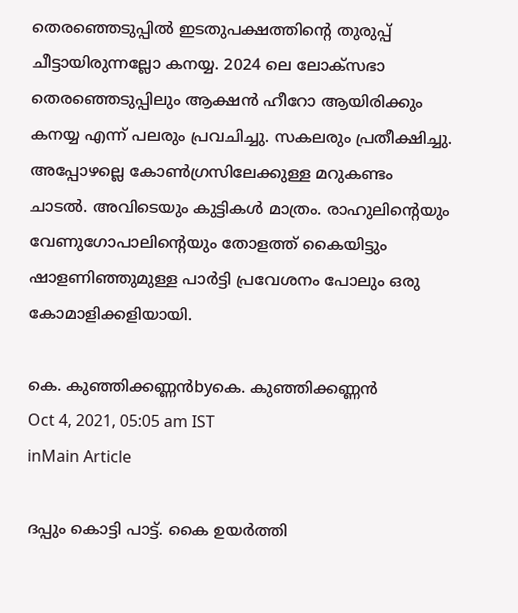തെരഞ്ഞെടുപ്പില്‍ ഇടതുപക്ഷത്തിന്റെ തുരുപ്പ് ചീട്ടായിരുന്നല്ലോ കനയ്യ. 2024 ലെ ലോക്‌സഭാ തെരഞ്ഞെടുപ്പിലും ആക്ഷന്‍ ഹീറോ ആയിരിക്കും കനയ്യ എന്ന് പലരും പ്രവചിച്ചു. സകലരും പ്രതീക്ഷിച്ചു. അപ്പോഴല്ലെ കോണ്‍ഗ്രസിലേക്കുള്ള മറുകണ്ടം ചാടല്‍. അവിടെയും കുട്ടികള്‍ മാത്രം. രാഹുലിന്റെയും വേണുഗോപാലിന്റെയും തോളത്ത് കൈയിട്ടും ഷാളണിഞ്ഞുമുള്ള പാര്‍ട്ടി പ്രവേശനം പോലും ഒരു കോമാളിക്കളിയായി.

കെ. കുഞ്ഞിക്കണ്ണന്‍byകെ. കുഞ്ഞിക്കണ്ണന്‍
Oct 4, 2021, 05:05 am IST
inMain Article

ദപ്പും കൊട്ടി പാട്ട്. കൈ ഉയര്‍ത്തി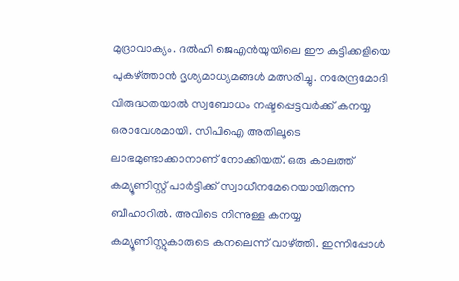മുദ്രാവാക്യം. ദല്‍ഹി ജെഎന്‍യുയിലെ ഈ കുട്ടിക്കളിയെ പുകഴ്‌ത്താന്‍ ദൃശ്യമാധ്യമങ്ങള്‍ മത്സരിച്ചു. നരേന്ദ്രമോദി വിരുദ്ധതയാല്‍ സ്വബോധം നഷ്ടപ്പെട്ടവര്‍ക്ക് കനയ്യ ഒരാവേശമായി. സിപിഐ അതിലൂടെ ലാഭമുണ്ടാക്കാനാണ് നോക്കിയത്. ഒരു കാലത്ത് കമ്യൂണിസ്റ്റ് പാര്‍ട്ടിക്ക് സ്വാധീനമേറെയായിരുന്ന ബീഹാറില്‍. അവിടെ നിന്നുള്ള കനയ്യ കമ്യൂണിസ്റ്റുകാരുടെ കനലെന്ന് വാഴ്‌ത്തി. ഇന്നിപ്പോള്‍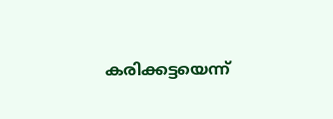കരിക്കട്ടയെന്ന്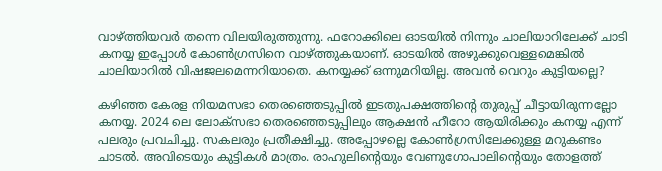വാഴ്‌ത്തിയവര്‍ തന്നെ വിലയിരുത്തുന്നു. ഫറോക്കിലെ ഓടയില്‍ നിന്നും ചാലിയാറിലേക്ക് ചാടി കനയ്യ ഇപ്പോള്‍ കോണ്‍ഗ്രസിനെ വാഴ്‌ത്തുകയാണ്. ഓടയില്‍ അഴുക്കുവെള്ളമെങ്കില്‍ ചാലിയാറില്‍ വിഷജലമെന്നറിയാതെ. കനയ്യക്ക് ഒന്നുമറിയില്ല. അവന്‍ വെറും കുട്ടിയല്ലെ?

കഴിഞ്ഞ കേരള നിയമസഭാ തെരഞ്ഞെടുപ്പില്‍ ഇടതുപക്ഷത്തിന്റെ തുരുപ്പ് ചീട്ടായിരുന്നല്ലോ കനയ്യ. 2024 ലെ ലോക്‌സഭാ തെരഞ്ഞെടുപ്പിലും ആക്ഷന്‍ ഹീറോ ആയിരിക്കും കനയ്യ എന്ന് പലരും പ്രവചിച്ചു. സകലരും പ്രതീക്ഷിച്ചു. അപ്പോഴല്ലെ കോണ്‍ഗ്രസിലേക്കുള്ള മറുകണ്ടം ചാടല്‍. അവിടെയും കുട്ടികള്‍ മാത്രം. രാഹുലിന്റെയും വേണുഗോപാലിന്റെയും തോളത്ത്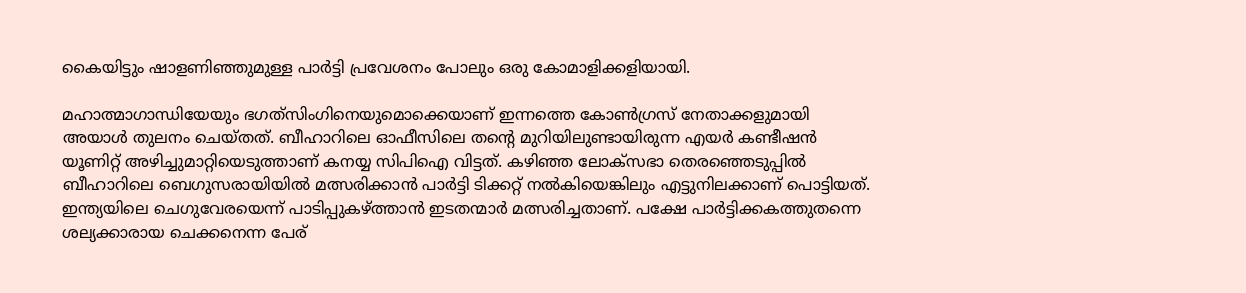കൈയിട്ടും ഷാളണിഞ്ഞുമുള്ള പാര്‍ട്ടി പ്രവേശനം പോലും ഒരു കോമാളിക്കളിയായി.

മഹാത്മാഗാന്ധിയേയും ഭഗത്‌സിംഗിനെയുമൊക്കെയാണ് ഇന്നത്തെ കോണ്‍ഗ്രസ് നേതാക്കളുമായി അയാള്‍ തുലനം ചെയ്തത്. ബീഹാറിലെ ഓഫീസിലെ തന്റെ മുറിയിലുണ്ടായിരുന്ന എയര്‍ കണ്ടീഷന്‍ യൂണിറ്റ് അഴിച്ചുമാറ്റിയെടുത്താണ് കനയ്യ സിപിഐ വിട്ടത്. കഴിഞ്ഞ ലോക്‌സഭാ തെരഞ്ഞെടുപ്പില്‍ ബീഹാറിലെ ബെഗുസരായിയില്‍ മത്സരിക്കാന്‍ പാര്‍ട്ടി ടിക്കറ്റ് നല്‍കിയെങ്കിലും എട്ടുനിലക്കാണ് പൊട്ടിയത്. ഇന്ത്യയിലെ ചെഗുവേരയെന്ന് പാടിപ്പുകഴ്‌ത്താന്‍ ഇടതന്മാര്‍ മത്സരിച്ചതാണ്. പക്ഷേ പാര്‍ട്ടിക്കകത്തുതന്നെ ശല്യക്കാരായ ചെക്കനെന്ന പേര്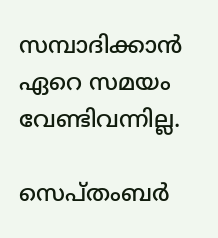സമ്പാദിക്കാന്‍ ഏറെ സമയം വേണ്ടിവന്നില്ല.

സെപ്തംബര്‍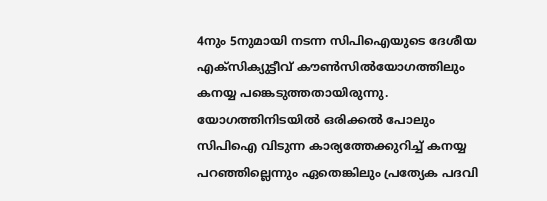4നും 5നുമായി നടന്ന സിപിഐയുടെ ദേശീയ എക്‌സിക്യുട്ടീവ് കൗണ്‍സില്‍യോഗത്തിലും കനയ്യ പങ്കെടുത്തതായിരുന്നു. യോഗത്തിനിടയില്‍ ഒരിക്കല്‍ പോലും സിപിഐ വിടുന്ന കാര്യത്തേക്കുറിച്ച് കനയ്യ പറഞ്ഞില്ലെന്നും ഏതെങ്കിലും പ്രത്യേക പദവി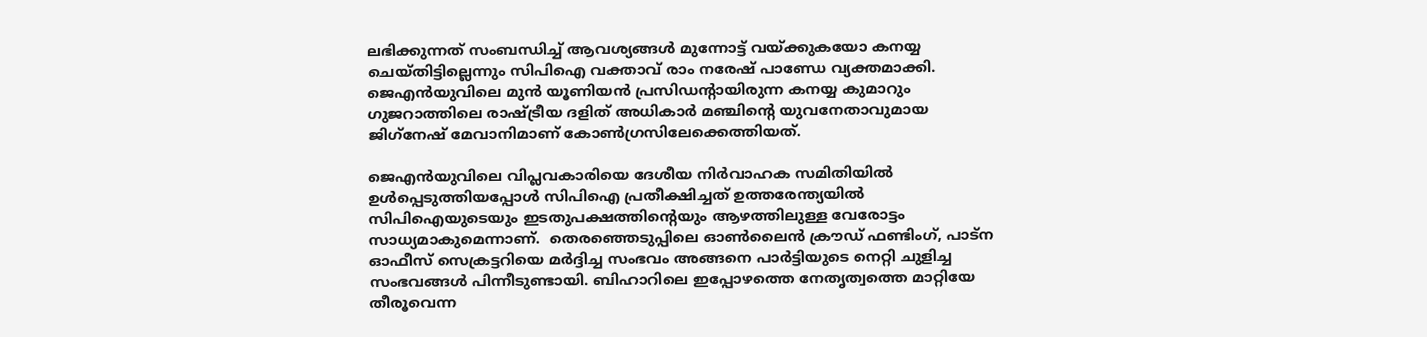ലഭിക്കുന്നത് സംബന്ധിച്ച് ആവശ്യങ്ങള്‍ മുന്നോട്ട് വയ്‌ക്കുകയോ കനയ്യ ചെയ്തിട്ടില്ലെന്നും സിപിഐ വക്താവ് രാം നരേഷ് പാണ്ഡേ വ്യക്തമാക്കി. ജെഎന്‍യുവിലെ മുന്‍ യൂണിയന്‍ പ്രസിഡന്റായിരുന്ന കനയ്യ കുമാറും ഗുജറാത്തിലെ രാഷ്‌ട്രീയ ദളിത് അധികാര്‍ മഞ്ചിന്റെ യുവനേതാവുമായ ജിഗ്‌നേഷ് മേവാനിമാണ് കോണ്‍ഗ്രസിലേക്കെത്തിയത്.

ജെഎന്‍യുവിലെ വിപ്ലവകാരിയെ ദേശീയ നിര്‍വാഹക സമിതിയില്‍ ഉള്‍പ്പെടുത്തിയപ്പോള്‍ സിപിഐ പ്രതീക്ഷിച്ചത് ഉത്തരേന്ത്യയില്‍ സിപിഐയുടെയും ഇടതുപക്ഷത്തിന്റെയും ആഴത്തിലുള്ള വേരോട്ടം സാധ്യമാകുമെന്നാണ്.  തെരഞ്ഞെടുപ്പിലെ ഓണ്‍ലൈന്‍ ക്രൗഡ് ഫണ്ടിംഗ്, പാട്‌ന ഓഫീസ് സെക്രട്ടറിയെ മര്‍ദ്ദിച്ച സംഭവം അങ്ങനെ പാര്‍ട്ടിയുടെ നെറ്റി ചുളിച്ച സംഭവങ്ങള്‍ പിന്നീടുണ്ടായി. ബിഹാറിലെ ഇപ്പോഴത്തെ നേതൃത്വത്തെ മാറ്റിയേ തീരൂവെന്ന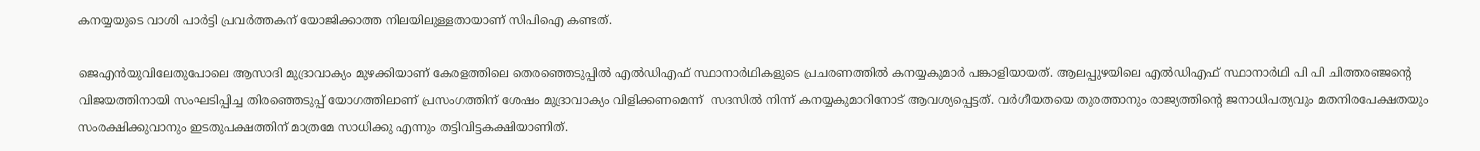കനയ്യയുടെ വാശി പാര്‍ട്ടി പ്രവര്‍ത്തകന് യോജിക്കാത്ത നിലയിലുള്ളതായാണ് സിപിഐ കണ്ടത്.

ജെഎന്‍യുവിലേതുപോലെ ആസാദി മുദ്രാവാക്യം മുഴക്കിയാണ് കേരളത്തിലെ തെരഞ്ഞെടുപ്പില്‍ എല്‍ഡിഎഫ് സ്ഥാനാര്‍ഥികളുടെ പ്രചരണത്തില്‍ കനയ്യകുമാര്‍ പങ്കാളിയായത്. ആലപ്പുഴയിലെ എല്‍ഡിഎഫ് സ്ഥാനാര്‍ഥി പി പി ചിത്തരഞ്ജന്റെ വിജയത്തിനായി സംഘടിപ്പിച്ച തിരഞ്ഞെടുപ്പ് യോഗത്തിലാണ് പ്രസംഗത്തിന് ശേഷം മുദ്രാവാക്യം വിളിക്കണമെന്ന്  സദസില്‍ നിന്ന് കനയ്യകുമാറിനോട് ആവശ്യപ്പെട്ടത്. വര്‍ഗീയതയെ തുരത്താനും രാജ്യത്തിന്റെ ജനാധിപത്യവും മതനിരപേക്ഷതയും സംരക്ഷിക്കുവാനും ഇടതുപക്ഷത്തിന് മാത്രമേ സാധിക്കു എന്നും തട്ടിവിട്ടകക്ഷിയാണിത്.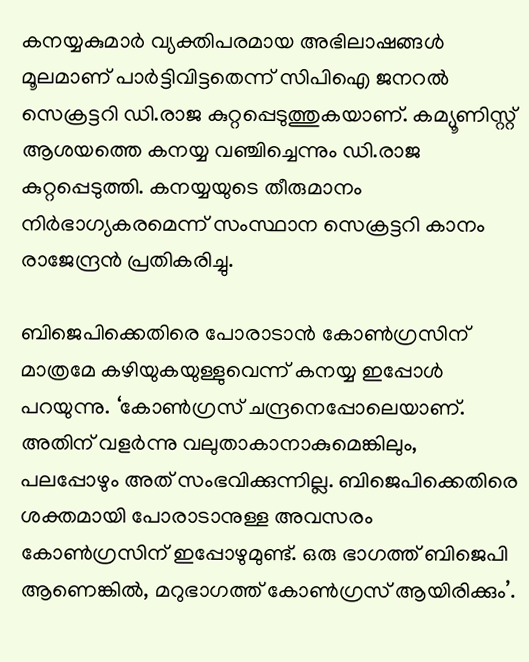കനയ്യകുമാര്‍ വ്യക്തിപരമായ അഭിലാഷങ്ങള്‍ മൂലമാണ് പാര്‍ട്ടിവിട്ടതെന്ന് സിപിഐ ജനറല്‍ സെക്രട്ടറി ഡി.രാജ കുറ്റപ്പെടുത്തുകയാണ്. കമ്യൂണിസ്റ്റ് ആശയത്തെ കനയ്യ വഞ്ചിച്ചെന്നും ഡി.രാജ കുറ്റപ്പെടുത്തി. കനയ്യയുടെ തീരുമാനം നിര്‍ഭാഗ്യകരമെന്ന് സംസ്ഥാന സെക്രട്ടറി കാനം രാജേന്ദ്രന്‍ പ്രതികരിച്ചു.

ബിജെപിക്കെതിരെ പോരാടാന്‍ കോണ്‍ഗ്രസിന് മാത്രമേ കഴിയുകയുള്ളുവെന്ന് കനയ്യ ഇപ്പോള്‍ പറയുന്നു. ‘കോണ്‍ഗ്രസ് ചന്ദ്രനെപ്പോലെയാണ്. അതിന് വളര്‍ന്നു വലുതാകാനാകുമെങ്കിലും, പലപ്പോഴും അത് സംഭവിക്കുന്നില്ല. ബിജെപിക്കെതിരെ ശക്തമായി പോരാടാനുള്ള അവസരം കോണ്‍ഗ്രസിന് ഇപ്പോഴുമുണ്ട്. ഒരു ഭാഗത്ത് ബിജെപി ആണെങ്കില്‍, മറുഭാഗത്ത് കോണ്‍ഗ്രസ് ആയിരിക്കും’.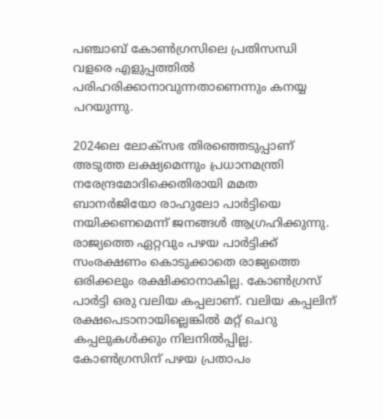പഞ്ചാബ് കോണ്‍ഗ്രസിലെ പ്രതിസന്ധി വളരെ എളുപ്പത്തില്‍ പരിഹരിക്കാനാവുന്നതാണെന്നും കനയ്യ പറയുന്നു.

2024ലെ ലോക്‌സഭ തിരഞ്ഞെടുപ്പാണ് അടുത്ത ലക്ഷ്യമെന്നും പ്രധാനമന്ത്രി നരേന്ദ്രമോദിക്കെതിരായി മമത ബാനര്‍ജിയോ രാഹുലോ പാര്‍ട്ടിയെ നയിക്കണമെന്ന് ജനങ്ങള്‍ ആഗ്രഹിക്കുന്നു. രാജ്യത്തെ ഏറ്റവും പഴയ പാര്‍ട്ടിക്ക് സംരക്ഷണം കൊടുക്കാതെ രാജ്യത്തെ ഒരിക്കലും രക്ഷിക്കാനാകില്ല. കോണ്‍ഗ്രസ് പാര്‍ട്ടി ഒരു വലിയ കപ്പലാണ്. വലിയ കപ്പലിന് രക്ഷപെടാനായില്ലെങ്കില്‍ മറ്റ് ചെറു കപ്പലുകള്‍ക്കും നിലനില്‍പ്പില്ല. കോണ്‍ഗ്രസിന് പഴയ പ്രതാപം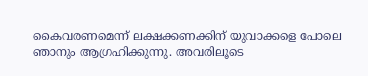കൈവരണമെന്ന് ലക്ഷക്കണക്കിന് യുവാക്കളെ പോലെ ഞാനും ആഗ്രഹിക്കുന്നു. അവരിലൂടെ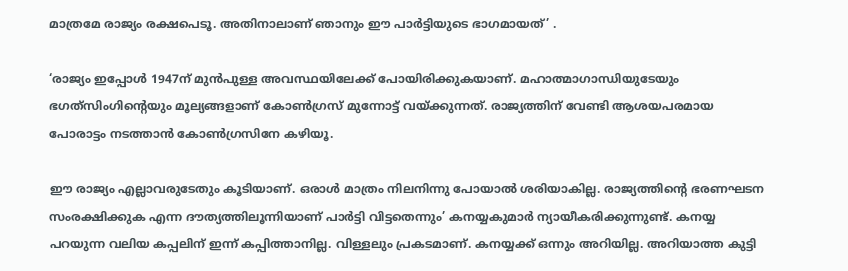മാത്രമേ രാജ്യം രക്ഷപെടൂ. അതിനാലാണ് ഞാനും ഈ പാര്‍ട്ടിയുടെ ഭാഗമായത്’ .

‘രാജ്യം ഇപ്പോള്‍ 1947ന് മുന്‍പുള്ള അവസ്ഥയിലേക്ക് പോയിരിക്കുകയാണ്. മഹാത്മാഗാന്ധിയുടേയും ഭഗത്‌സിംഗിന്റെയും മൂല്യങ്ങളാണ് കോണ്‍ഗ്രസ് മുന്നോട്ട് വയ്‌ക്കുന്നത്. രാജ്യത്തിന് വേണ്ടി ആശയപരമായ പോരാട്ടം നടത്താന്‍ കോണ്‍ഗ്രസിനേ കഴിയൂ.

ഈ രാജ്യം എല്ലാവരുടേതും കൂടിയാണ്. ഒരാള്‍ മാത്രം നിലനിന്നു പോയാല്‍ ശരിയാകില്ല. രാജ്യത്തിന്റെ ഭരണഘടന സംരക്ഷിക്കുക എന്ന ദൗത്യത്തിലൂന്നിയാണ് പാര്‍ട്ടി വിട്ടതെന്നും’ കനയ്യകുമാര്‍ ന്യായീകരിക്കുന്നുണ്ട്. കനയ്യ പറയുന്ന വലിയ കപ്പലിന് ഇന്ന് കപ്പിത്താനില്ല. വിള്ളലും പ്രകടമാണ്. കനയ്യക്ക് ഒന്നും അറിയില്ല. അറിയാത്ത കുട്ടി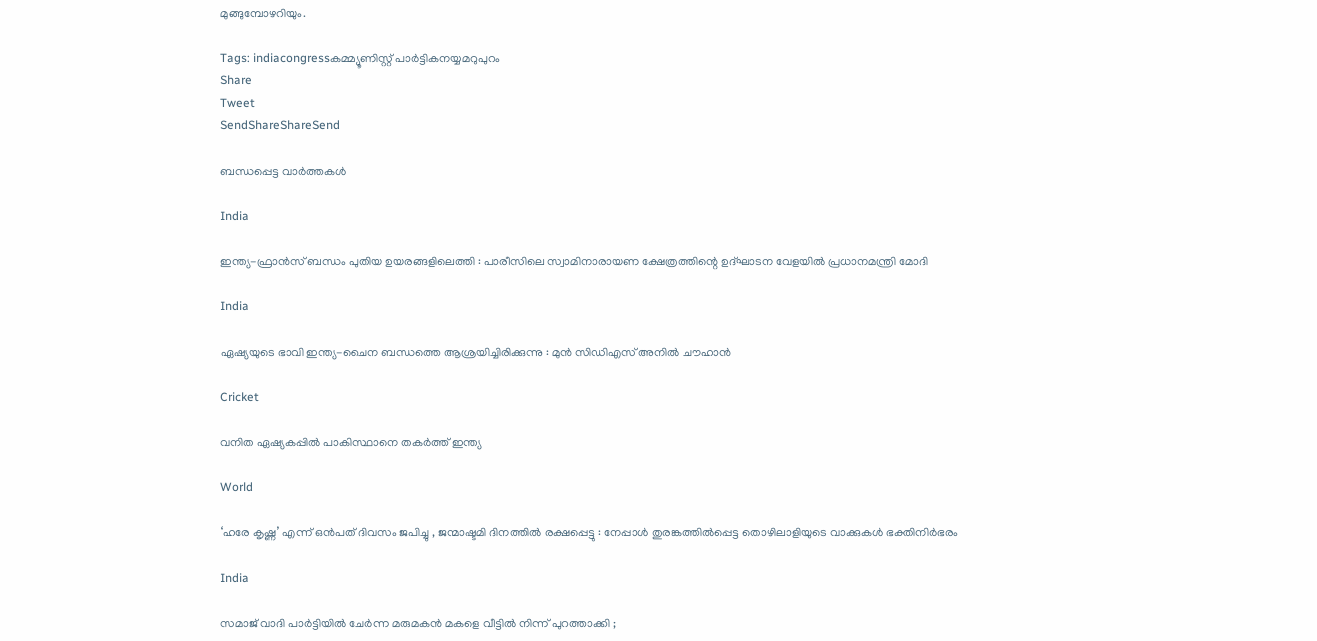മുങ്ങുമ്പോഴറിയും.

Tags: indiacongressകമ്മ്യൂണിസ്റ്റ് പാര്‍ട്ടികനയ്യമറുപുറം
Share
Tweet
SendShareShareSend

ബന്ധപ്പെട്ട വാര്‍ത്തകള്‍

India

ഇന്ത്യ-ഫ്രാൻസ് ബന്ധം പുതിയ ഉയരങ്ങളിലെത്തി : പാരീസിലെ സ്വാമിനാരായണ ക്ഷേത്രത്തിന്റെ ഉദ്ഘാടന വേളയിൽ പ്രധാനമന്ത്രി മോദി

India

ഏഷ്യയുടെ ഭാവി ഇന്ത്യ-ചൈന ബന്ധത്തെ ആശ്രയിച്ചിരിക്കുന്നു : മുൻ സിഡിഎസ് അനിൽ ചൗഹാൻ

Cricket

വനിത ഏഷ്യകപ്പില്‍ പാകിസ്ഥാനെ തകര്‍ത്ത് ഇന്ത്യ

World

‘ഹരേ കൃഷ്ണ’ എന്ന് ഒൻപത് ദിവസം ജപിച്ചു , ജന്മാഷ്ടമി ദിനത്തിൽ രക്ഷപ്പെട്ടു : നേപ്പാൾ തുരങ്കത്തിൽപ്പെട്ട തൊഴിലാളിയുടെ വാക്കുകൾ ഭക്തിനിർഭരം

India

സമാജ് വാദി പാർട്ടിയിൽ ചേർന്ന മരുമകൻ മകളെ വീട്ടിൽ നിന്ന് പുറത്താക്കി ;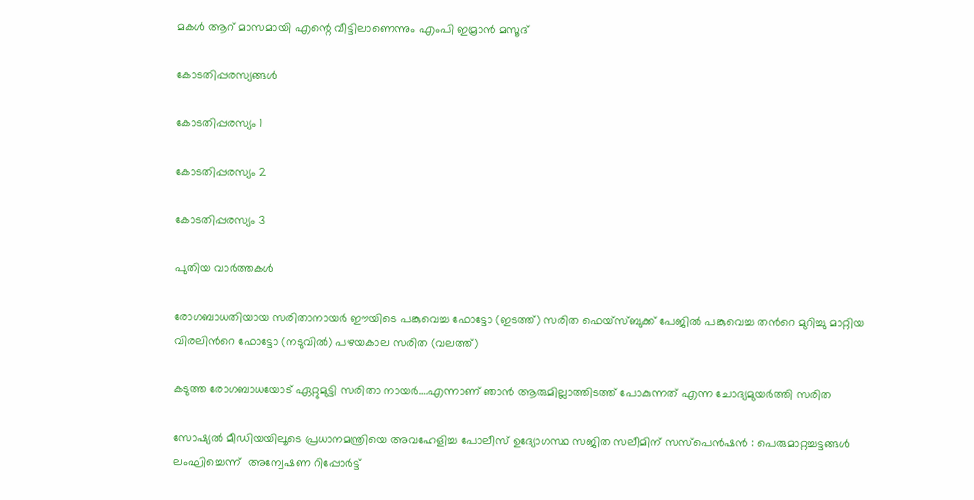മകൾ ആറ് മാസമായി എന്റെ വീട്ടിലാണെന്നും എംപി ഇമ്രാൻ മസൂദ്

കോടതിപ്പരസ്യങ്ങള്‍

കോടതിപ്പരസ്യം 1

കോടതിപ്പരസ്യം 2

കോടതിപ്പരസ്യം 3

പുതിയ വാര്‍ത്തകള്‍

രോഗബാധതിയായ സരിതാനായര്‍ ഈയിടെ പങ്കുവെച്ച ഫോട്ടോ (ഇടത്ത്) സരിത ഫെയ്സ്ബുക്ക് പേജില്‍ പങ്കുവെച്ച തന്‍റെ മുറിച്ചു മാറ്റിയ വിരലിന്‍റെ ഫോട്ടോ (നടുവില്‍) പഴയകാല സരിത (വലത്ത്)

കടുത്ത രോഗബാധയോട് ഏറ്റുമുട്ടി സരിതാ നായര്‍….എന്നാണ് ഞാന്‍ ആരുമില്ലാത്തിടത്ത് പോകുന്നത് എന്ന ചോദ്യമുയര്‍ത്തി സരിത

സോഷ്യൽ മീഡിയയിലൂടെ പ്രധാനമന്ത്രിയെ അവഹേളിച്ച പോലീസ് ഉദ്യോഗസ്ഥ സജിത സലീമിന് സസ്പെൻഷൻ : പെരുമാറ്റച്ചട്ടങ്ങൾ ലംഘിച്ചെന്ന്  അന്വേഷണ റിപ്പോർട്ട്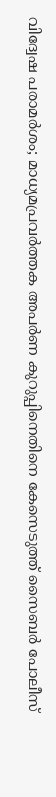വിദ്വേഷ പരാമർശം; മാധ്യമപ്രവർത്തക അപർണ കുറുപ്പിനെതിനെ കേസെടുത്ത് സൈബർ പോലീസ്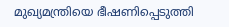മുഖ്യമന്ത്രിയെ ഭീഷണിപ്പെടുത്തി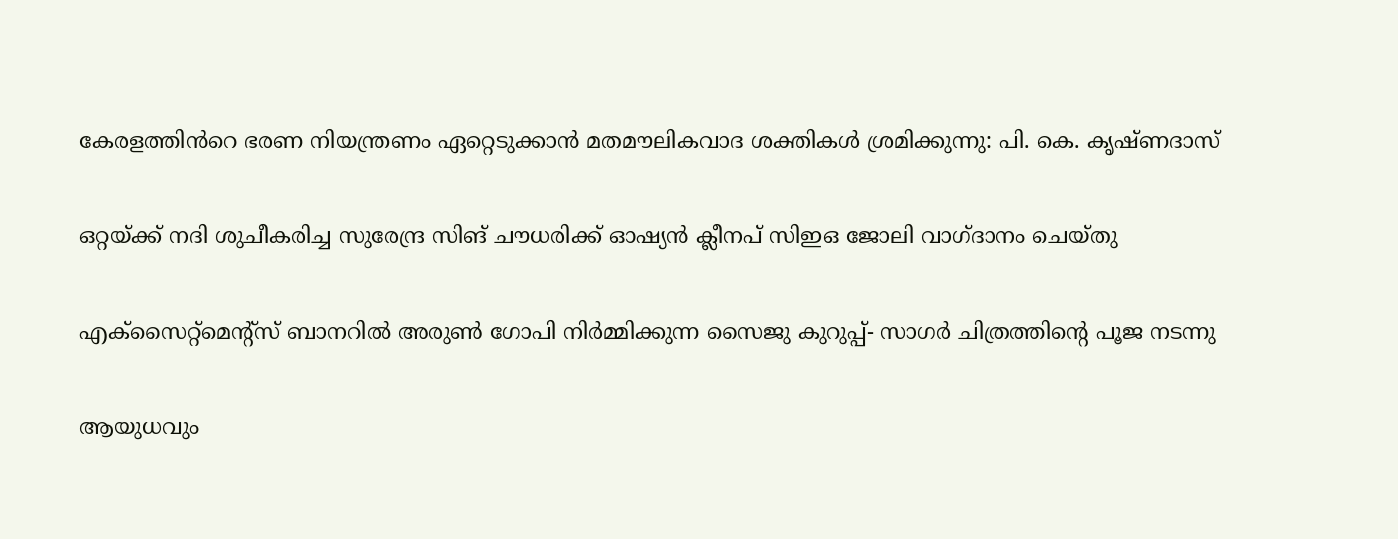കേരളത്തിൻറെ ഭരണ നിയന്ത്രണം ഏറ്റെടുക്കാൻ മതമൗലികവാദ ശക്തികൾ ശ്രമിക്കുന്നു: പി. കെ. കൃഷ്ണദാസ്

ഒറ്റയ്‌ക്ക് നദി ശുചീകരിച്ച സുരേന്ദ്ര സിങ് ചൗധരിക്ക് ഓഷ്യൻ ക്ലീനപ് സിഇഒ ജോലി വാഗ്ദാനം ചെയ്തു

എക്സൈറ്റ്മെന്റ്സ് ബാനറിൽ അരുൺ ഗോപി നിർമ്മിക്കുന്ന സൈജു കുറുപ്പ്- സാഗർ ചിത്രത്തിന്റെ പൂജ നടന്നു

ആയുധവും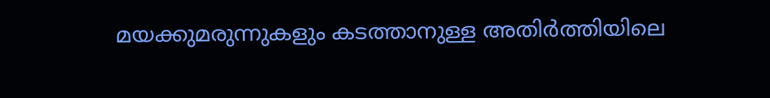മയക്കുമരുന്നുകളും കടത്താനുള്ള അതിർത്തിയിലെ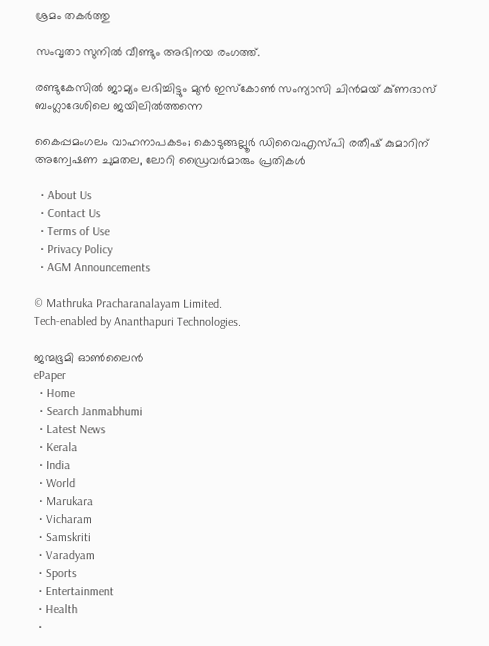ശ്രമം തകർത്തു

സംവൃതാ സുനിൽ വീണ്ടും അഭിനയ രംഗത്ത്.

രണ്ടുകേസിൽ ജാമ്യം ലഭിച്ചിട്ടും മുൻ ഇസ്‌കോൺ സംന്യാസി ചിൻമയ് കു്ണദാസ് ബംഗ്ലാദേശിലെ ജയിലിൽത്തന്നെ

കൈപ്പമംഗലം വാഹനാപകടം; കൊടുങ്ങല്ലൂർ ഡിവൈഎസ്‍പി രതീഷ് കുമാറിന് അന്വേഷണ ചുമതല, ലോറി ഡ്രൈവർമാരും പ്രതികൾ

  • About Us
  • Contact Us
  • Terms of Use
  • Privacy Policy
  • AGM Announcements

© Mathruka Pracharanalayam Limited.
Tech-enabled by Ananthapuri Technologies.

ജന്മഭൂമി ഓണ്‍ലൈന്‍
ePaper
  • Home
  • Search Janmabhumi
  • Latest News
  • Kerala
  • India
  • World
  • Marukara
  • Vicharam
  • Samskriti
  • Varadyam
  • Sports
  • Entertainment
  • Health
  •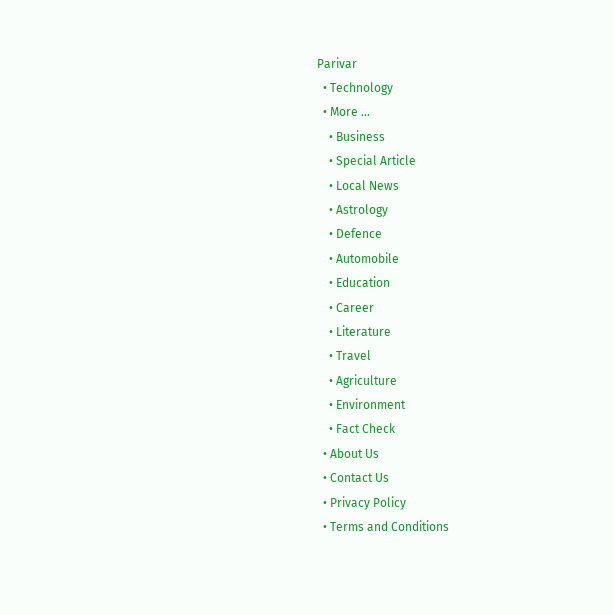Parivar
  • Technology
  • More …
    • Business
    • Special Article
    • Local News
    • Astrology
    • Defence
    • Automobile
    • Education
    • Career
    • Literature
    • Travel
    • Agriculture
    • Environment
    • Fact Check
  • About Us
  • Contact Us
  • Privacy Policy
  • Terms and Conditions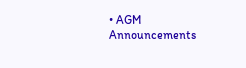• AGM Announcements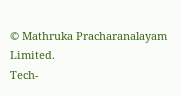© Mathruka Pracharanalayam Limited.
Tech-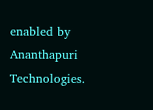enabled by Ananthapuri Technologies.